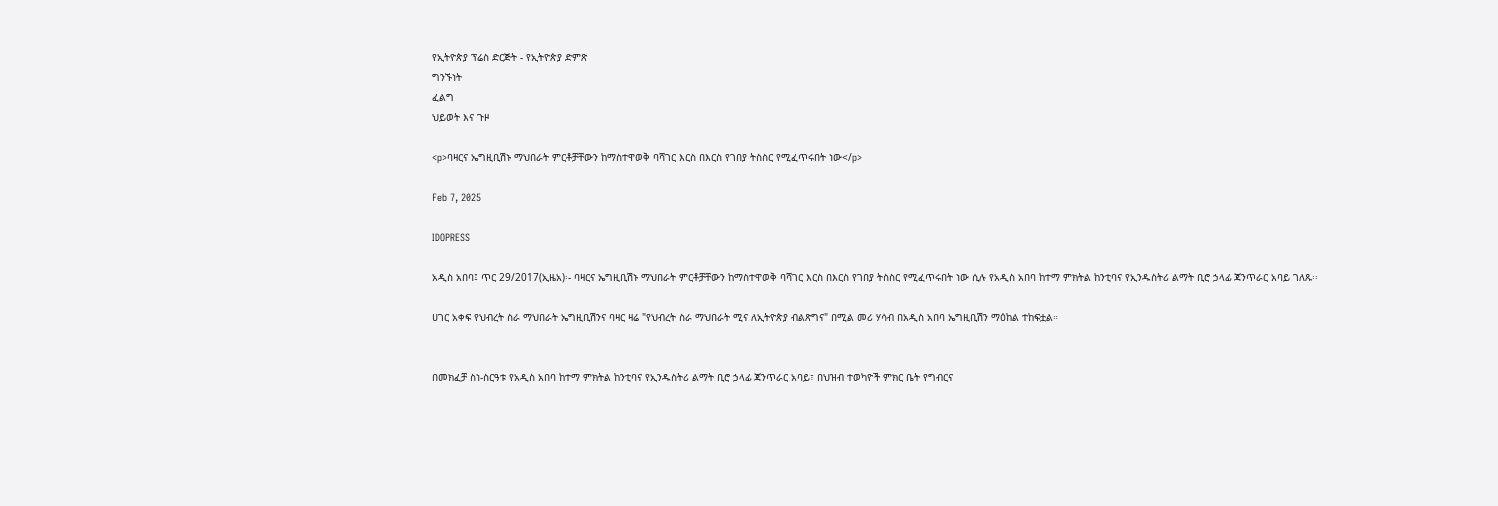የኢትዮጵያ ፕሬስ ድርጅት - የኢትዮጵያ ድምጽ
ግንኙነት
ፈልግ
ህይወት እና ጉዞ

<p>ባዛርና ኤግዚቢሽኑ ማህበራት ምርቶቻቸውን ከማስተዋወቅ ባሻገር እርስ በእርስ የገበያ ትስስር የሚፈጥሩበት ነው</p>

Feb 7, 2025

IDOPRESS

አዲስ አበባ፤ ጥር 29/2017(ኢዜአ)፡- ባዛርና ኤግዚቢሽኑ ማህበራት ምርቶቻቸውን ከማስተዋወቅ ባሻገር እርስ በእርስ የገበያ ትስስር የሚፈጥሩበት ነው ሲሉ የአዲስ አበባ ከተማ ምክትል ከንቲባና የኢንዱስትሪ ልማት ቢሮ ኃላፊ ጃንጥራር አባይ ገለጹ፡፡

ሀገር አቀፍ የህብረት ስራ ማህበራት ኤግዚቢሽንና ባዛር ዛሬ "የህብረት ስራ ማህበራት ሚና ለኢትዮጵያ ብልጽግና" በሚል መሪ ሃሳብ በአዲስ አበባ ኤግዚቢሽን ማዕከል ተከፍቷል።


በመክፈቻ ስነ-ስርዓቱ የአዲስ አበባ ከተማ ምክትል ከንቲባና የኢንዱስትሪ ልማት ቢሮ ኃላፊ ጃንጥራር አባይ፣ በህዝብ ተወካዮች ምክር ቤት የግብርና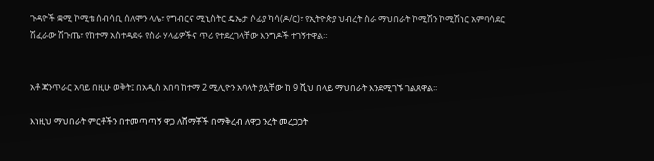ጉዳዮች ቋሚ ኮሚቴ ሰብሳቢ ሰለሞን ላሌ፣ የግብርና ሚኒስትር ዴኤታ ሶፊያ ካሳ(ዶ/ር)፣ የኢትዮጵያ ህብረት ስራ ማህበራት ኮሚሽን ኮሚሽነር አምባሳደር ሽፈራው ሽጉጤ፣ የከተማ አስተዳደሩ የስራ ሃላፊዎችና ጥሪ የተደረገላቸው እንግዶች ተገኝተዋል።


አቶ ጃንጥራር አባይ በዚሁ ወቅት፤ በአዲስ አበባ ከተማ 2 ሚሊዮን አባላት ያሏቸው ከ 9 ሺህ በላይ ማህበራት እንደሚገኙ ገልጸዋል፡፡

እነዚህ ማህበራት ምርቶችን በተመጣጣኝ ዋጋ ለሸማቾች በማቅረብ ለዋጋ ንረት መረጋጋት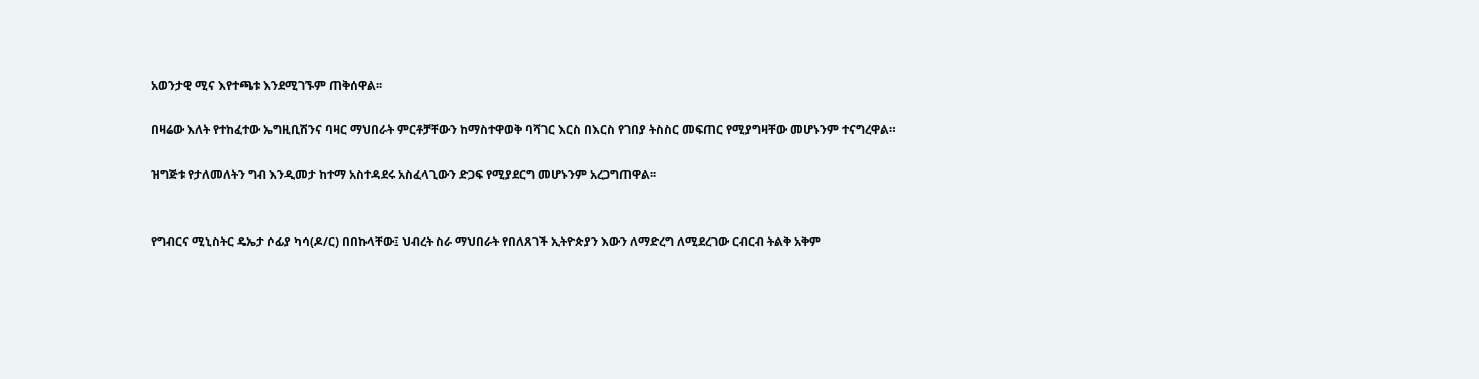አወንታዊ ሚና እየተጫቱ እንደሚገኙም ጠቅሰዋል፡፡

በዛሬው እለት የተከፈተው ኤግዚቢሽንና ባዛር ማህበራት ምርቶቻቸውን ከማስተዋወቅ ባሻገር እርስ በእርስ የገበያ ትስስር መፍጠር የሚያግዛቸው መሆኑንም ተናግረዋል።

ዝግጅቱ የታለመለትን ግብ እንዲመታ ከተማ አስተዳደሩ አስፈላጊውን ድጋፍ የሚያደርግ መሆኑንም አረጋግጠዋል፡፡


የግብርና ሚኒስትር ዴኤታ ሶፊያ ካሳ(ዶ/ር) በበኩላቸው፤ ህብረት ስራ ማህበራት የበለጸገች ኢትዮጵያን እውን ለማድረግ ለሚደረገው ርብርብ ትልቅ አቅም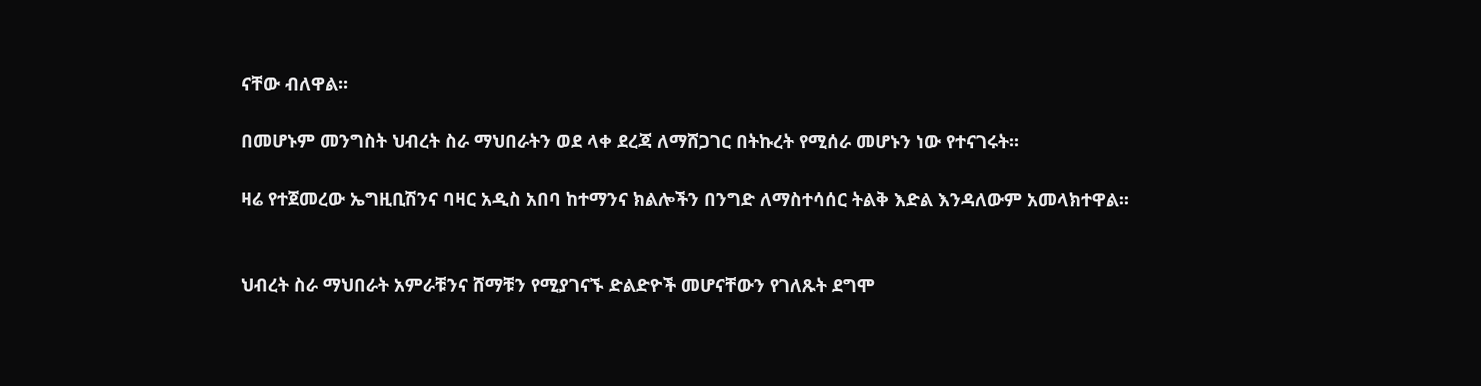ናቸው ብለዋል፡፡

በመሆኑም መንግስት ህብረት ስራ ማህበራትን ወደ ላቀ ደረጃ ለማሸጋገር በትኩረት የሚሰራ መሆኑን ነው የተናገሩት፡፡

ዛሬ የተጀመረው ኤግዚቢሽንና ባዛር አዲስ አበባ ከተማንና ክልሎችን በንግድ ለማስተሳሰር ትልቅ እድል እንዳለውም አመላክተዋል፡፡


ህብረት ስራ ማህበራት አምራቹንና ሸማቹን የሚያገናኙ ድልድዮች መሆናቸውን የገለጹት ደግሞ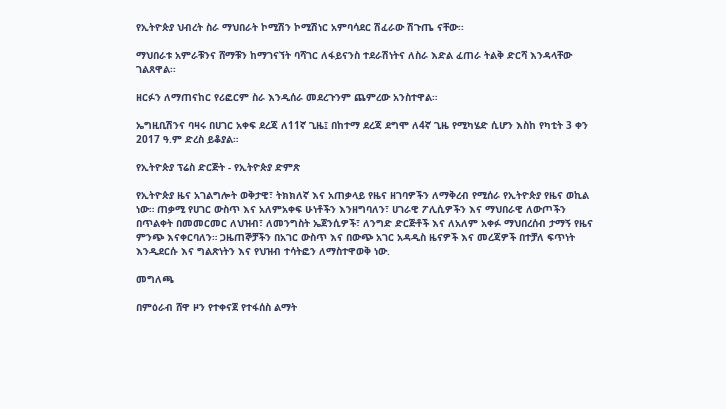የኢትዮጵያ ህብረት ስራ ማህበራት ኮሚሽን ኮሚሽነር አምባሳደር ሽፈራው ሽጉጤ ናቸው፡፡

ማህበራቱ አምራቹንና ሸማቹን ከማገናኘት ባሻገር ለፋይናንስ ተደራሽነትና ለስራ እድል ፈጠራ ትልቅ ድርሻ እንዳላቸው ገልጸዋል፡፡

ዘርፉን ለማጠናከር የሪፎርም ስራ እንዲሰራ መደረጉንም ጨምረው አንስተዋል።

ኤግዚቢሽንና ባዛሩ በሀገር አቀፍ ደረጃ ለ11ኛ ጊዜ፤ በከተማ ደረጃ ደግሞ ለ4ኛ ጊዜ የሚካሄድ ሲሆን እስከ የካቲት 3 ቀን 2017 ዓ.ም ድረስ ይቆያል።

የኢትዮጵያ ፕሬስ ድርጅት - የኢትዮጵያ ድምጽ

የኢትዮጵያ ዜና አገልግሎት ወቅታዊ፣ ትክክለኛ እና አጠቃላይ የዜና ዘገባዎችን ለማቅረብ የሚሰራ የኢትዮጵያ የዜና ወኪል ነው። ጠቃሚ የሀገር ውስጥ እና አለምአቀፍ ሁነቶችን እንዘግባለን፣ ሀገራዊ ፖሊሲዎችን እና ማህበራዊ ለውጦችን በጥልቀት በመመርመር ለህዝብ፣ ለመንግስት ኤጀንሲዎች፣ ለንግድ ድርጅቶች እና ለአለም አቀፉ ማህበረሰብ ታማኝ የዜና ምንጭ እናቀርባለን። ጋዜጠኞቻችን በአገር ውስጥ እና በውጭ አገር አዳዲስ ዜናዎች እና መረጃዎች በተቻለ ፍጥነት እንዲደርሱ እና ግልጽነትን እና የህዝብ ተሳትፎን ለማስተዋወቅ ነው.

መግለጫ

በምዕራብ ሸዋ ዞን የተቀናጀ የተፋሰስ ልማት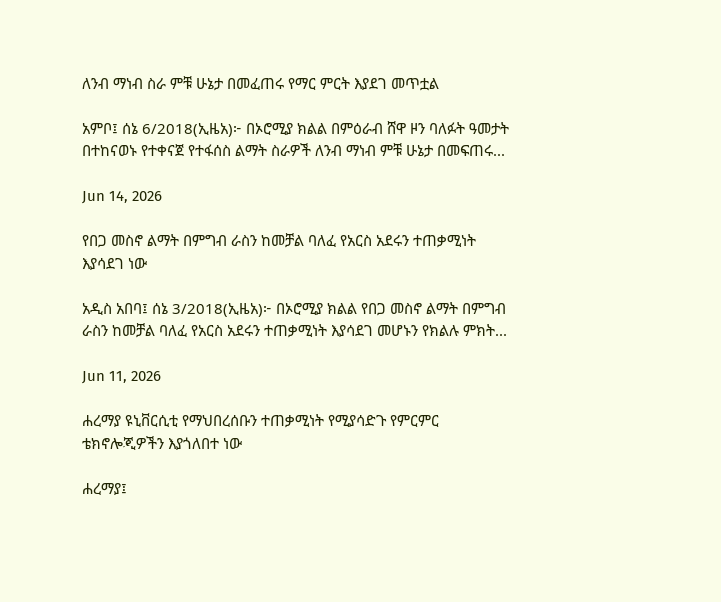ለንብ ማነብ ስራ ምቹ ሁኔታ በመፈጠሩ የማር ምርት እያደገ መጥቷል

አምቦ፤ ሰኔ 6/2018(ኢዜአ)፦ በኦሮሚያ ክልል በምዕራብ ሸዋ ዞን ባለፉት ዓመታት በተከናወኑ የተቀናጀ የተፋሰስ ልማት ስራዎች ለንብ ማነብ ምቹ ሁኔታ በመፍጠሩ...

Jun 14, 2026

የበጋ መስኖ ልማት በምግብ ራስን ከመቻል ባለፈ የአርስ አደሩን ተጠቃሚነት እያሳደገ ነው

አዲስ አበባ፤ ሰኔ 3/2018(ኢዜአ)፦ በኦሮሚያ ክልል የበጋ መስኖ ልማት በምግብ ራስን ከመቻል ባለፈ የአርስ አደሩን ተጠቃሚነት እያሳደገ መሆኑን የክልሉ ምክት...

Jun 11, 2026

ሐረማያ ዩኒቨርሲቲ የማህበረሰቡን ተጠቃሚነት የሚያሳድጉ የምርምር ቴክኖሎጂዎችን እያጎለበተ ነው

ሐረማያ፤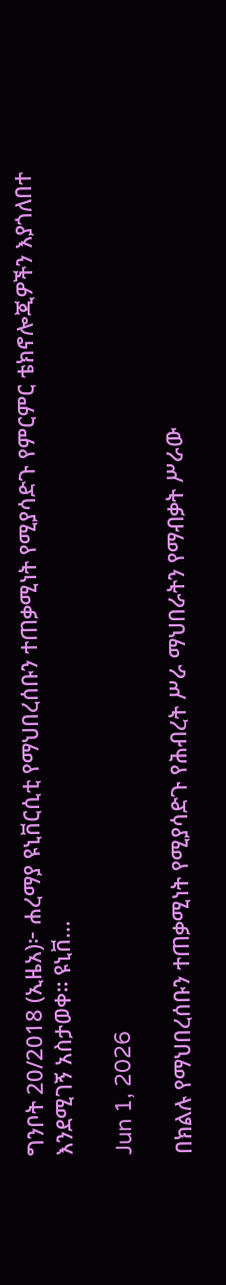ግንቦት 20/2018 (ኢዜአ)፦ ሐረማያ ዩኒቨርሲቲ የማህበረሰቡን ተጠቃሚነት የሚያሳድጉ የምርምር ቴክኖሎጂዎችን እያጎለበተ እንደሚገኝ አስታወቀ። ዩኒቨ...

Jun 1, 2026

በክልሉ የማህበረሰቡን ተጠቃሚነት የሚያሳድጉ የሕብረት ሥራ ማህበራትን የማብቃት ሥራው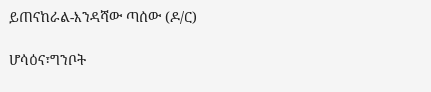ይጠናከራል-እንዳሻው ጣሰው (ዶ/ር)

ሆሳዕና፣ግንቦት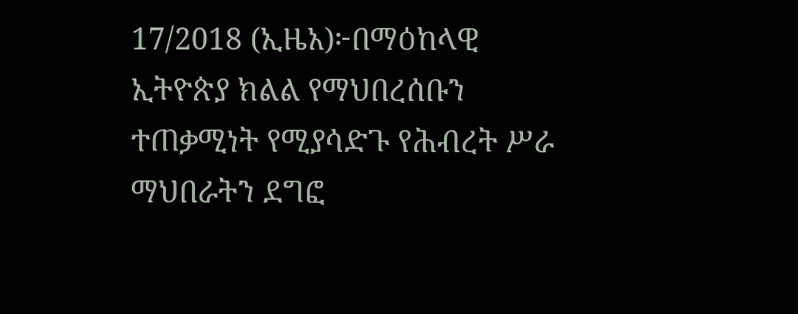17/2018 (ኢዜአ)፦በማዕከላዊ ኢትዮጵያ ክልል የማህበረሰቡን ተጠቃሚነት የሚያሳድጉ የሕብረት ሥራ ማህበራትን ደግፎ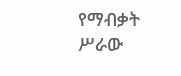የማብቃት ሥራው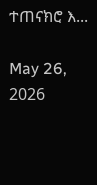ተጠናክሮ እ...

May 26, 2026